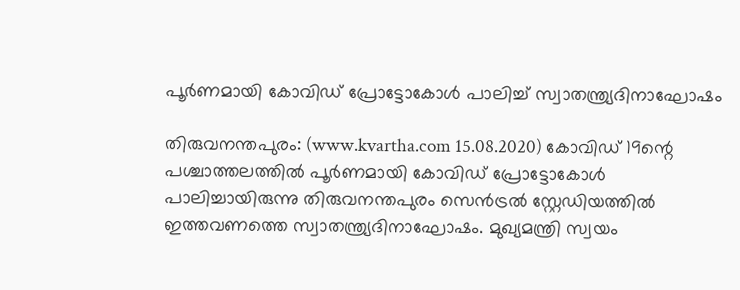പൂര്‍ണമായി കോവിഡ് പ്രോട്ടോകോള്‍ പാലിച്ച് സ്വാതന്ത്ര്യദിനാഘോഷം

തിരുവനന്തപുരം: (www.kvartha.com 15.08.2020) കോവിഡ് 19ന്റെ പശ്ചാത്തലത്തില്‍ പൂര്‍ണമായി കോവിഡ് പ്രോട്ടോകോള്‍ പാലിച്ചായിരുന്നു തിരുവനന്തപുരം സെന്‍ട്രല്‍ സ്റ്റേഡിയത്തില്‍ ഇത്തവണത്തെ സ്വാതന്ത്ര്യദിനാഘോഷം. മുഖ്യമന്ത്രി സ്വയം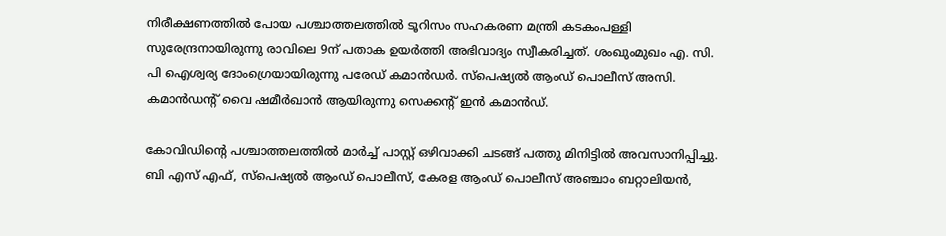നിരീക്ഷണത്തില്‍ പോയ പശ്ചാത്തലത്തില്‍ ടൂറിസം സഹകരണ മന്ത്രി കടകംപള്ളി സുരേന്ദ്രനായിരുന്നു രാവിലെ 9ന് പതാക ഉയര്‍ത്തി അഭിവാദ്യം സ്വീകരിച്ചത്. ശംഖുംമുഖം എ. സി. പി ഐശ്വര്യ ദോംഗ്രെയായിരുന്നു പരേഡ് കമാന്‍ഡര്‍. സ്പെഷ്യല്‍ ആംഡ് പൊലീസ് അസി. കമാന്‍ഡന്റ് വൈ ഷമീര്‍ഖാന്‍ ആയിരുന്നു സെക്കന്റ് ഇന്‍ കമാന്‍ഡ്.

കോവിഡിന്റെ പശ്ചാത്തലത്തില്‍ മാര്‍ച്ച് പാസ്റ്റ് ഒഴിവാക്കി ചടങ്ങ് പത്തു മിനിട്ടില്‍ അവസാനിപ്പിച്ചു. ബി എസ് എഫ്, സ്പെഷ്യല്‍ ആംഡ് പൊലീസ്, കേരള ആംഡ് പൊലീസ് അഞ്ചാം ബറ്റാലിയന്‍,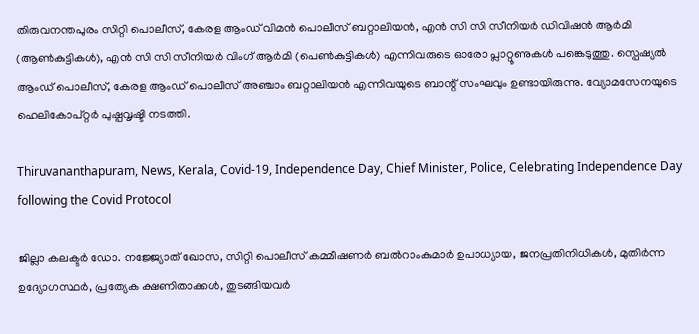തിരുവനന്തപുരം സിറ്റി പൊലീസ്, കേരള ആംഡ് വിമന്‍ പൊലീസ് ബറ്റാലിയന്‍, എന്‍ സി സി സീനിയര്‍ ഡിവിഷന്‍ ആര്‍മി  (ആണ്‍കുട്ടികള്‍), എന്‍ സി സി സീനിയര്‍ വിംഗ് ആര്‍മി (പെണ്‍കുട്ടികള്‍) എന്നിവരുടെ ഓരോ പ്ലാറ്റൂണുകള്‍ പങ്കെടുത്തു. സ്പെഷ്യല്‍ ആംഡ് പൊലീസ്, കേരള ആംഡ് പൊലീസ് അഞ്ചാം ബറ്റാലിയന്‍ എന്നിവയുടെ ബാന്റ് സംഘവും ഉണ്ടായിരുന്നു. വ്യോമസേനയുടെ ഹെലികോപ്റ്റര്‍ പുഷ്പവൃഷ്ടി നടത്തി.

Thiruvananthapuram, News, Kerala, Covid-19, Independence Day, Chief Minister, Police, Celebrating Independence Day following the Covid Protocol

ജില്ലാ കലക്ടര്‍ ഡോ. നജ്ജ്യോത് ഖോസ, സിറ്റി പൊലീസ് കമ്മീഷണര്‍ ബല്‍റാംകുമാര്‍ ഉപാധ്യായ, ജനപ്രതിനിധികള്‍, മുതിര്‍ന്ന ഉദ്യോഗസ്ഥര്‍, പ്രത്യേക ക്ഷണിതാക്കള്‍, തുടങ്ങിയവര്‍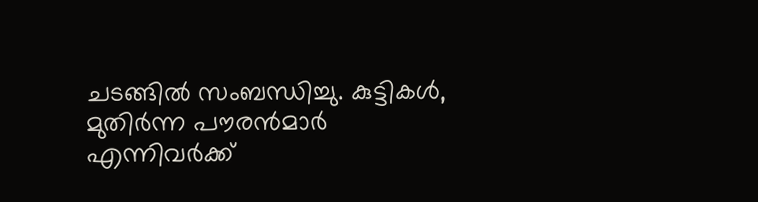ചടങ്ങില്‍ സംബന്ധിച്ചു. കുട്ടികള്‍, മുതിര്‍ന്ന പൗരന്‍മാര്‍ എന്നിവര്‍ക്ക്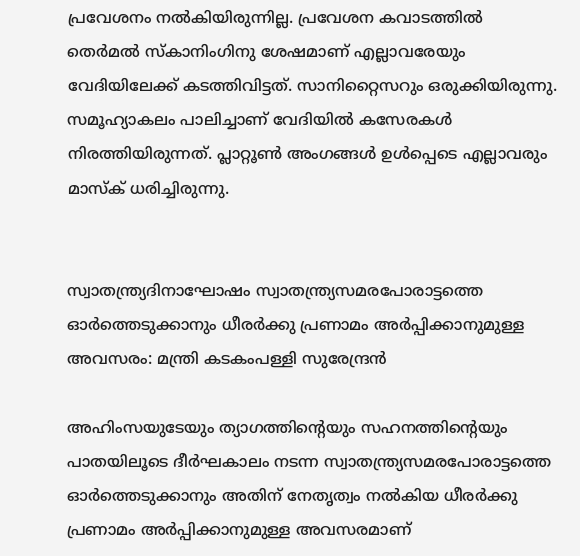പ്രവേശനം നല്‍കിയിരുന്നില്ല. പ്രവേശന കവാടത്തില്‍ തെര്‍മല്‍ സ്‌കാനിംഗിനു ശേഷമാണ് എല്ലാവരേയും വേദിയിലേക്ക് കടത്തിവിട്ടത്. സാനിറ്റൈസറും ഒരുക്കിയിരുന്നു. സമൂഹ്യാകലം പാലിച്ചാണ് വേദിയില്‍ കസേരകള്‍ നിരത്തിയിരുന്നത്. പ്ലാറ്റൂണ്‍ അംഗങ്ങള്‍ ഉള്‍പ്പെടെ എല്ലാവരും മാസ്‌ക് ധരിച്ചിരുന്നു.


സ്വാതന്ത്ര്യദിനാഘോഷം സ്വാതന്ത്ര്യസമരപോരാട്ടത്തെ ഓര്‍ത്തെടുക്കാനും ധീരര്‍ക്കു പ്രണാമം അര്‍പ്പിക്കാനുമുള്ള അവസരം: മന്ത്രി കടകംപള്ളി സുരേന്ദ്രന്‍

അഹിംസയുടേയും ത്യാഗത്തിന്റെയും സഹനത്തിന്റെയും പാതയിലൂടെ ദീര്‍ഘകാലം നടന്ന സ്വാതന്ത്ര്യസമരപോരാട്ടത്തെ ഓര്‍ത്തെടുക്കാനും അതിന് നേതൃത്വം നല്‍കിയ ധീരര്‍ക്കു പ്രണാമം അര്‍പ്പിക്കാനുമുള്ള അവസരമാണ്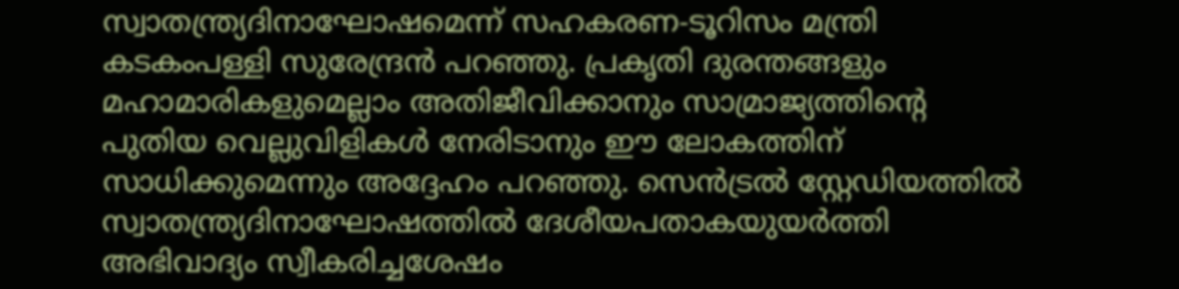സ്വാതന്ത്ര്യദിനാഘോഷമെന്ന് സഹകരണ-ടൂറിസം മന്ത്രി കടകംപള്ളി സുരേന്ദ്രന്‍ പറഞ്ഞു. പ്രകൃതി ദുരന്തങ്ങളും മഹാമാരികളുമെല്ലാം അതിജീവിക്കാനും സാമ്രാജ്യത്തിന്റെ പുതിയ വെല്ലുവിളികള്‍ നേരിടാനും ഈ ലോകത്തിന് സാധിക്കുമെന്നും അദ്ദേഹം പറഞ്ഞു. സെന്‍ട്രല്‍ സ്റ്റേഡിയത്തില്‍ സ്വാതന്ത്ര്യദിനാഘോഷത്തില്‍ ദേശീയപതാകയുയര്‍ത്തി അഭിവാദ്യം സ്വീകരിച്ചശേഷം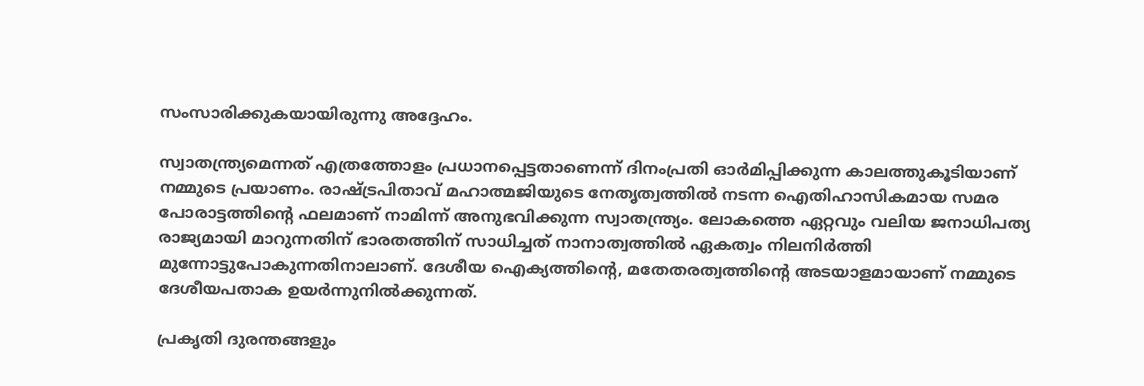സംസാരിക്കുകയായിരുന്നു അദ്ദേഹം.

സ്വാതന്ത്ര്യമെന്നത് എത്രത്തോളം പ്രധാനപ്പെട്ടതാണെന്ന് ദിനംപ്രതി ഓര്‍മിപ്പിക്കുന്ന കാലത്തുകൂടിയാണ് നമ്മുടെ പ്രയാണം. രാഷ്ട്രപിതാവ് മഹാത്മജിയുടെ നേതൃത്വത്തില്‍ നടന്ന ഐതിഹാസികമായ സമര പോരാട്ടത്തിന്റെ ഫലമാണ് നാമിന്ന് അനുഭവിക്കുന്ന സ്വാതന്ത്ര്യം. ലോകത്തെ ഏറ്റവും വലിയ ജനാധിപത്യ രാജ്യമായി മാറുന്നതിന് ഭാരതത്തിന് സാധിച്ചത് നാനാത്വത്തില്‍ ഏകത്വം നിലനിര്‍ത്തി മുന്നോട്ടുപോകുന്നതിനാലാണ്. ദേശീയ ഐക്യത്തിന്റെ, മതേതരത്വത്തിന്റെ അടയാളമായാണ് നമ്മുടെ ദേശീയപതാക ഉയര്‍ന്നുനില്‍ക്കുന്നത്.

പ്രകൃതി ദുരന്തങ്ങളും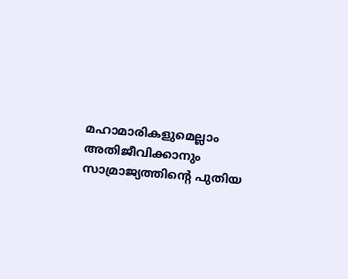മഹാമാരികളുമെല്ലാം അതിജീവിക്കാനും സാമ്രാജ്യത്തിന്റെ പുതിയ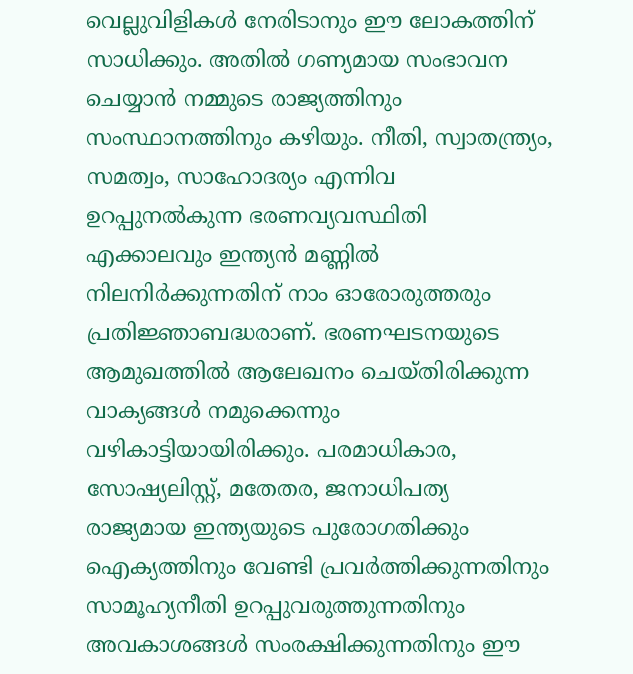വെല്ലുവിളികള്‍ നേരിടാനും ഈ ലോകത്തിന് സാധിക്കും. അതില്‍ ഗണ്യമായ സംഭാവന ചെയ്യാന്‍ നമ്മുടെ രാജ്യത്തിനും സംസ്ഥാനത്തിനും കഴിയും. നീതി, സ്വാതന്ത്ര്യം, സമത്വം, സാഹോദര്യം എന്നിവ ഉറപ്പുനല്‍കുന്ന ഭരണവ്യവസ്ഥിതി എക്കാലവും ഇന്ത്യന്‍ മണ്ണില്‍ നിലനിര്‍ക്കുന്നതിന് നാം ഓരോരുത്തരും പ്രതിജ്ഞാബദ്ധരാണ്. ഭരണഘടനയുടെ ആമുഖത്തില്‍ ആലേഖനം ചെയ്തിരിക്കുന്ന വാക്യങ്ങള്‍ നമുക്കെന്നും വഴികാട്ടിയായിരിക്കും. പരമാധികാര, സോഷ്യലിസ്റ്റ്, മതേതര, ജനാധിപത്യ രാജ്യമായ ഇന്ത്യയുടെ പുരോഗതിക്കും ഐക്യത്തിനും വേണ്ടി പ്രവര്‍ത്തിക്കുന്നതിനും സാമൂഹ്യനീതി ഉറപ്പുവരുത്തുന്നതിനും അവകാശങ്ങള്‍ സംരക്ഷിക്കുന്നതിനും ഈ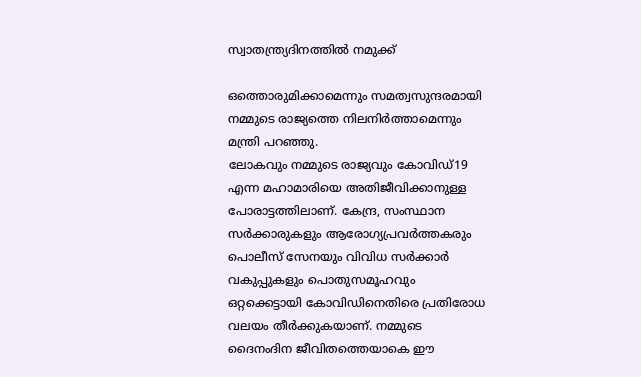സ്വാതന്ത്ര്യദിനത്തില്‍ നമുക്ക്

ഒത്തൊരുമിക്കാമെന്നും സമത്വസുന്ദരമായി നമ്മുടെ രാജ്യത്തെ നിലനിര്‍ത്താമെന്നും മന്ത്രി പറഞ്ഞു.
ലോകവും നമ്മുടെ രാജ്യവും കോവിഡ്19 എന്ന മഹാമാരിയെ അതിജീവിക്കാനുള്ള പോരാട്ടത്തിലാണ്. കേന്ദ്ര, സംസ്ഥാന സര്‍ക്കാരുകളും ആരോഗ്യപ്രവര്‍ത്തകരും പൊലീസ് സേനയും വിവിധ സര്‍ക്കാര്‍ വകുപ്പുകളും പൊതുസമൂഹവും ഒറ്റക്കെട്ടായി കോവിഡിനെതിരെ പ്രതിരോധ വലയം തീര്‍ക്കുകയാണ്. നമ്മുടെ ദൈനംദിന ജീവിതത്തെയാകെ ഈ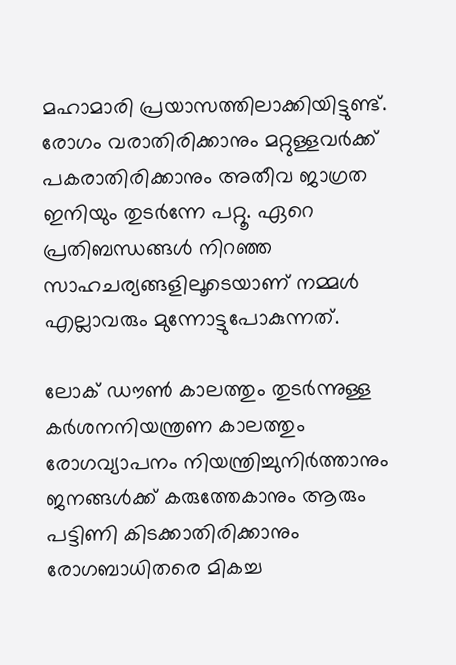മഹാമാരി പ്രയാസത്തിലാക്കിയിട്ടുണ്ട്. രോഗം വരാതിരിക്കാനും മറ്റുള്ളവര്‍ക്ക് പകരാതിരിക്കാനും അതീവ ജാഗ്രത ഇനിയും തുടര്‍ന്നേ പറ്റൂ. ഏറെ പ്രതിബന്ധങ്ങള്‍ നിറഞ്ഞ സാഹചര്യങ്ങളിലൂടെയാണ് നമ്മള്‍ എല്ലാവരും മുന്നോട്ടുപോകുന്നത്.

ലോക് ഡൗണ്‍ കാലത്തും തുടര്‍ന്നുള്ള കര്‍ശനനിയന്ത്രണ കാലത്തും രോഗവ്യാപനം നിയന്ത്രിച്ചുനിര്‍ത്താനും ജനങ്ങള്‍ക്ക് കരുത്തേകാനും ആരും പട്ടിണി കിടക്കാതിരിക്കാനും രോഗബാധിതരെ മികച്ച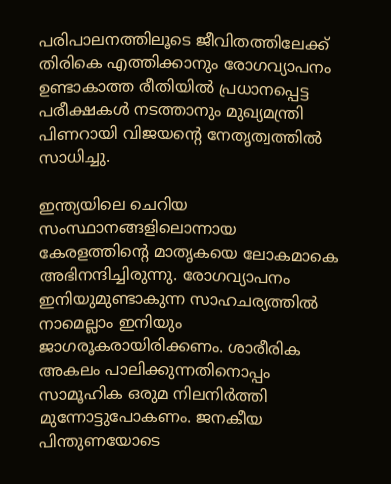പരിപാലനത്തിലൂടെ ജീവിതത്തിലേക്ക് തിരികെ എത്തിക്കാനും രോഗവ്യാപനം ഉണ്ടാകാത്ത രീതിയില്‍ പ്രധാനപ്പെട്ട പരീക്ഷകള്‍ നടത്താനും മുഖ്യമന്ത്രി പിണറായി വിജയന്റെ നേതൃത്വത്തില്‍ സാധിച്ചു.

ഇന്ത്യയിലെ ചെറിയ സംസ്ഥാനങ്ങളിലൊന്നായ കേരളത്തിന്റെ മാതൃകയെ ലോകമാകെ അഭിനന്ദിച്ചിരുന്നു. രോഗവ്യാപനം ഇനിയുമുണ്ടാകുന്ന സാഹചര്യത്തില്‍ നാമെല്ലാം ഇനിയും ജാഗരൂകരായിരിക്കണം. ശാരീരിക അകലം പാലിക്കുന്നതിനൊപ്പം സാമൂഹിക ഒരുമ നിലനിര്‍ത്തി മുന്നോട്ടുപോകണം. ജനകീയ പിന്തുണയോടെ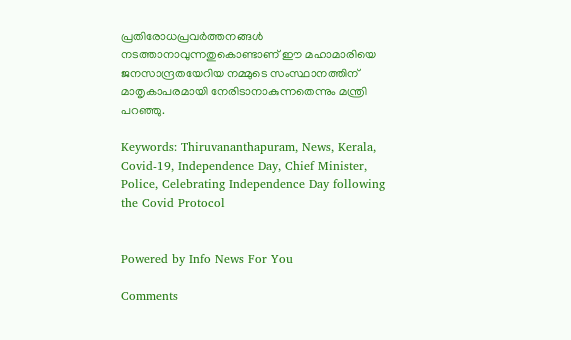പ്രതിരോധപ്രവര്‍ത്തനങ്ങള്‍ നടത്താനാവുന്നതുകൊണ്ടാണ് ഈ മഹാമാരിയെ ജനസാന്ദ്രതയേറിയ നമ്മുടെ സംസ്ഥാനത്തിന് മാതൃകാപരമായി നേരിടാനാകുന്നതെന്നും മന്ത്രി പറഞ്ഞു.

Keywords: Thiruvananthapuram, News, Kerala, Covid-19, Independence Day, Chief Minister, Police, Celebrating Independence Day following the Covid Protocol


Powered by Info News For You

Comments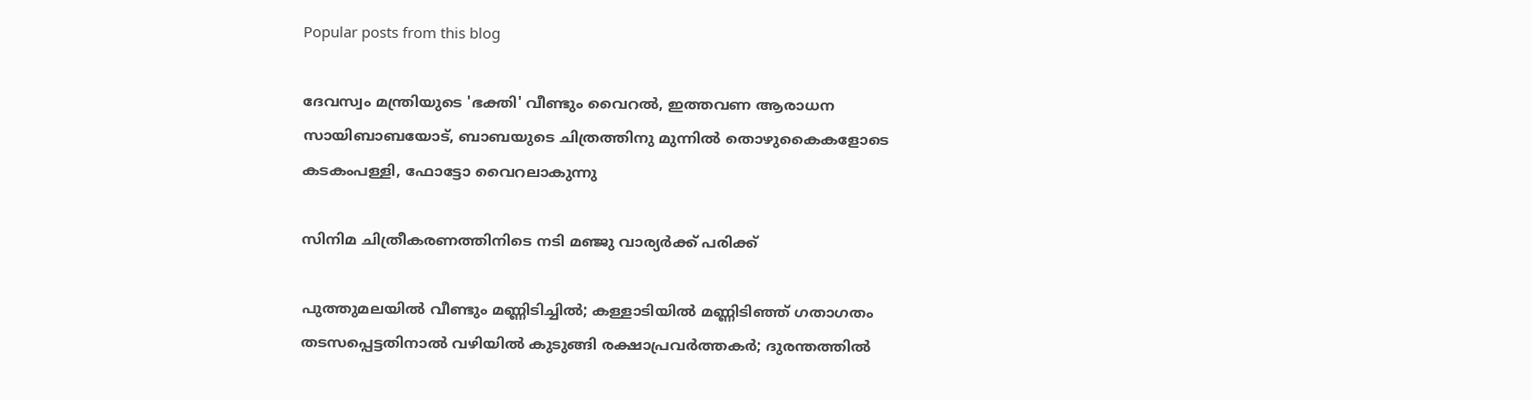Popular posts from this blog

ദേവസ്വം മന്ത്രിയുടെ 'ഭക്തി' വീണ്ടും വൈറല്‍, ഇത്തവണ ആരാധന സായിബാബയോട്, ബാബയുടെ ചിത്രത്തിനു മുന്നില്‍ തൊഴുകൈകളോടെ കടകംപള്ളി, ഫോട്ടോ വൈറലാകുന്നു

സിനിമ ചിത്രീകരണത്തിനിടെ നടി മഞ്ജു വാര്യര്‍ക്ക് പരിക്ക്

പുത്തുമലയില്‍ വീണ്ടും മണ്ണിടിച്ചില്‍; കള്ളാടിയില്‍ മണ്ണിടിഞ്ഞ് ഗതാഗതം തടസപ്പെട്ടതിനാല്‍ വഴിയില്‍ കുടുങ്ങി രക്ഷാപ്രവര്‍ത്തകര്‍; ദുരന്തത്തില്‍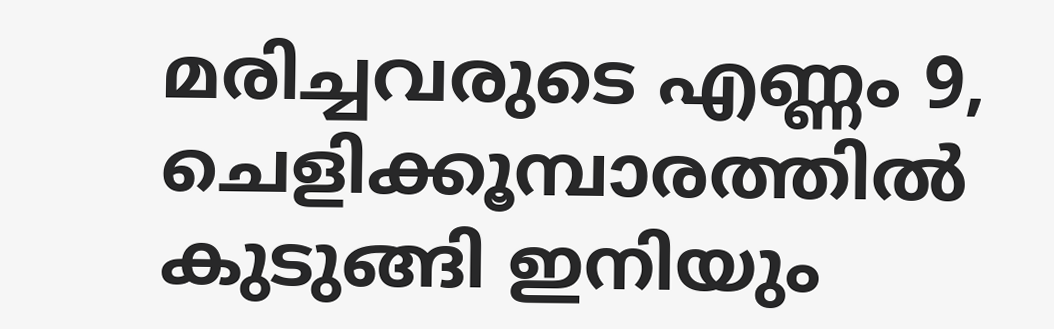മരിച്ചവരുടെ എണ്ണം 9, ചെളിക്കൂമ്പാരത്തില്‍ കുടുങ്ങി ഇനിയും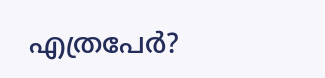എത്രപേര്‍?